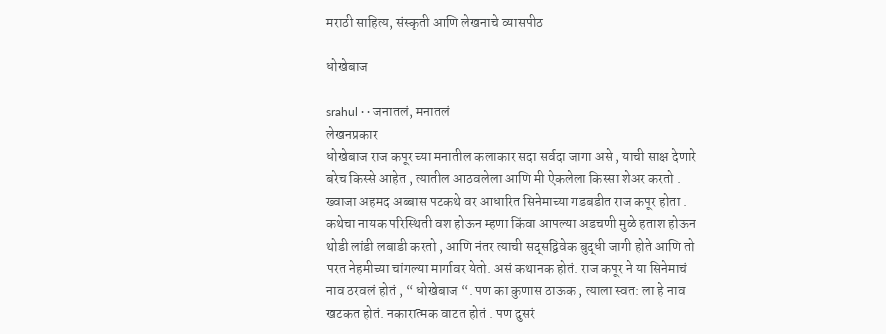मराठी साहित्य, संस्कृती आणि लेखनाचे व्यासपीठ

धोखेबाज

srahul · · जनातलं, मनातलं
लेखनप्रकार
धोखेबाज राज कपूर च्या मनातील कलाकार सदा सर्वदा जागा असे , याची साक्ष देणारे बरेच किस्से आहेत , त्यातील आठवलेला आणि मी ऐकलेला किस्सा शेअर करतो . ख्वाजा अहमद अब्बास पटकथे वर आधारित सिनेमाच्या गडबडीत राज कपूर होता . कथेचा नायक परिस्थिती वश होऊन म्हणा किंवा आपल्या अडचणी मुळे हताश होऊन थोडी लांडी लबाडी करतो , आणि नंतर त्याची सद्सद्विवेक बुद्धी जागी होते आणि तो परत नेहमीच्या चांगल्या मार्गावर येतो. असं कथानक होतं. राज कपूर ने या सिनेमाचं नाव ठरवलं होतं , “ धोखेबाज “. पण का कुणास ठाऊक , त्याला स्वत: ला हे नाव खटकत होतं. नकारात्मक वाटत होतं . पण दुसरं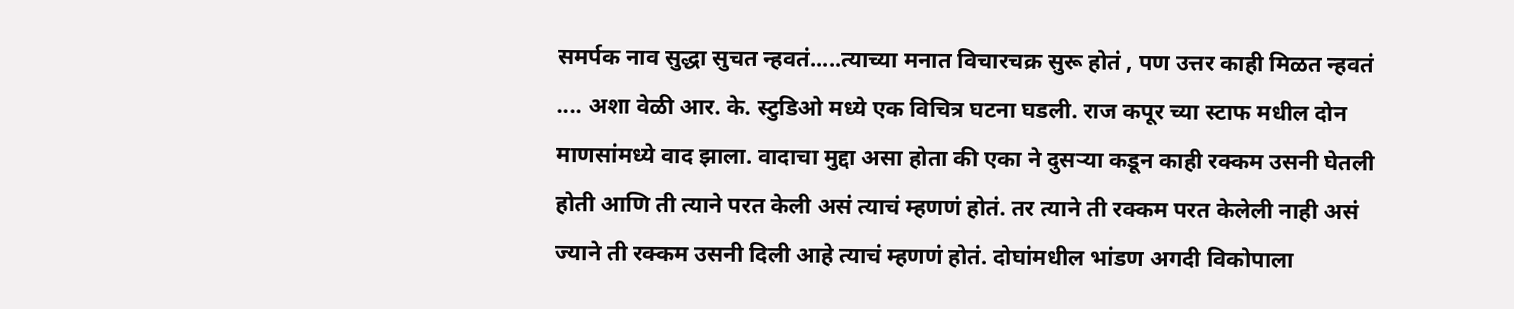समर्पक नाव सुद्धा सुचत न्हवतं.....त्याच्या मनात विचारचक्र सुरू होतं , पण उत्तर काही मिळत न्हवतं .... अशा वेळी आर. के. स्टुडिओ मध्ये एक विचित्र घटना घडली. राज कपूर च्या स्टाफ मधील दोन माणसांमध्ये वाद झाला. वादाचा मुद्दा असा होता की एका ने दुसर्‍या कडून काही रक्कम उसनी घेतली होती आणि ती त्याने परत केली असं त्याचं म्हणणं होतं. तर त्याने ती रक्कम परत केलेली नाही असं ज्याने ती रक्कम उसनी दिली आहे त्याचं म्हणणं होतं. दोघांमधील भांडण अगदी विकोपाला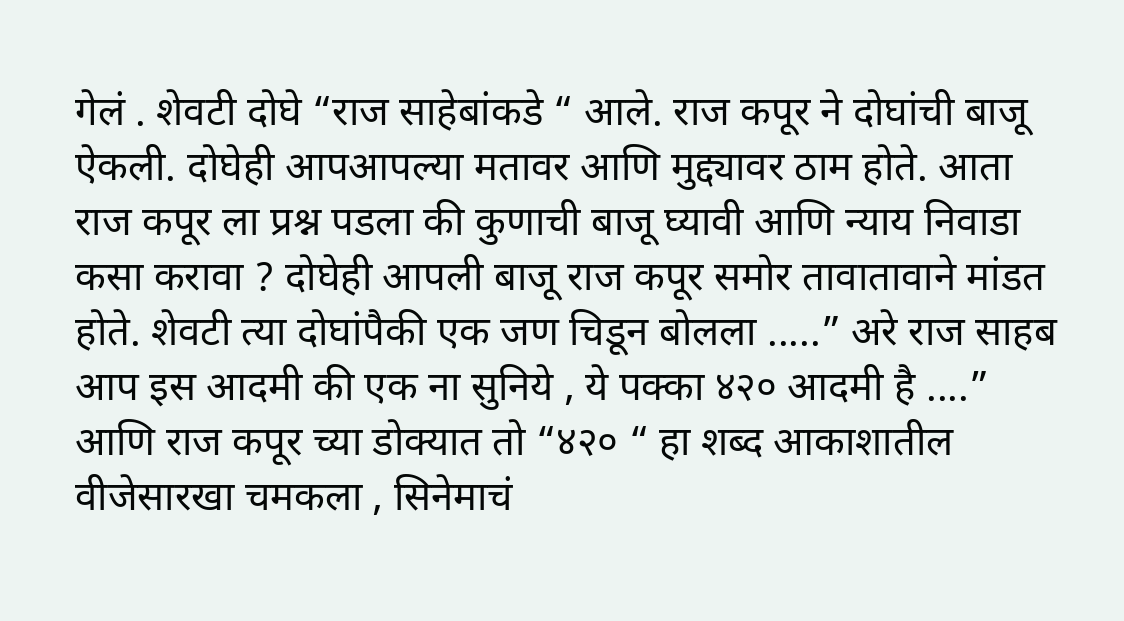गेलं . शेवटी दोघे “राज साहेबांकडे “ आले. राज कपूर ने दोघांची बाजू ऐकली. दोघेही आपआपल्या मतावर आणि मुद्द्यावर ठाम होते. आता राज कपूर ला प्रश्न पडला की कुणाची बाजू घ्यावी आणि न्याय निवाडा कसा करावा ? दोघेही आपली बाजू राज कपूर समोर तावातावाने मांडत होते. शेवटी त्या दोघांपैकी एक जण चिडून बोलला .....” अरे राज साहब आप इस आदमी की एक ना सुनिये , ये पक्का ४२० आदमी है ....” आणि राज कपूर च्या डोक्यात तो “४२० “ हा शब्द आकाशातील वीजेसारखा चमकला , सिनेमाचं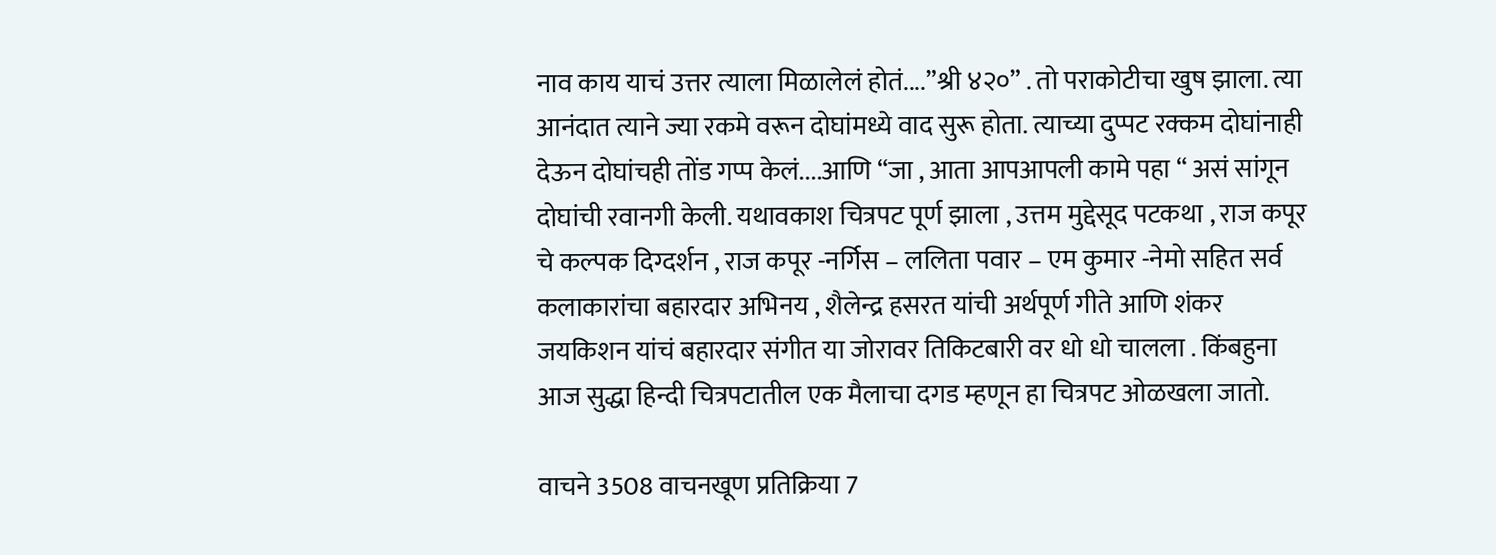नाव काय याचं उत्तर त्याला मिळालेलं होतं....”श्री ४२०” . तो पराकोटीचा खुष झाला. त्या आनंदात त्याने ज्या रकमे वरून दोघांमध्ये वाद सुरू होता. त्याच्या दुप्पट रक्कम दोघांनाही देऊन दोघांचही तोंड गप्प केलं....आणि “जा , आता आपआपली कामे पहा “ असं सांगून दोघांची रवानगी केली. यथावकाश चित्रपट पूर्ण झाला , उत्तम मुद्देसूद पटकथा , राज कपूर चे कल्पक दिग्दर्शन , राज कपूर -नर्गिस – ललिता पवार – एम कुमार -नेमो सहित सर्व कलाकारांचा बहारदार अभिनय , शैलेन्द्र हसरत यांची अर्थपूर्ण गीते आणि शंकर जयकिशन यांचं बहारदार संगीत या जोरावर तिकिटबारी वर धो धो चालला . किंबहुना आज सुद्धा हिन्दी चित्रपटातील एक मैलाचा दगड म्हणून हा चित्रपट ओळखला जातो.

वाचने 3508 वाचनखूण प्रतिक्रिया 7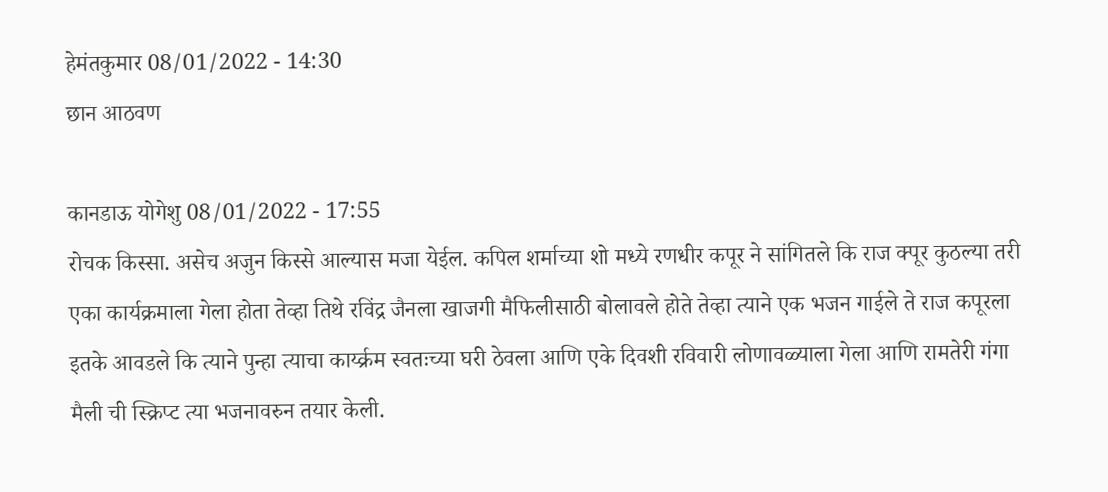हेमंतकुमार 08/01/2022 - 14:30
छान आठवण

कानडाऊ योगेशु 08/01/2022 - 17:55
रोचक किस्सा. असेच अजुन किस्से आल्यास मजा येईल. कपिल शर्माच्या शो मध्ये रणधीर कपूर ने सांगितले कि राज क्पूर कुठल्या तरी एका कार्यक्रमाला गेला होता तेव्हा तिथे रविंद्र जैनला खाजगी मैफिलीसाठी बोलावले होते तेव्हा त्याने एक भजन गाईले ते राज कपूरला इतके आवडले कि त्याने पुन्हा त्याचा कार्य्क्रम स्वतःच्या घरी ठेवला आणि एके दिवशी रविवारी लोणावळ्याला गेला आणि रामतेरी गंगा मैली ची स्क्रिप्ट त्या भजनावरुन तयार केली.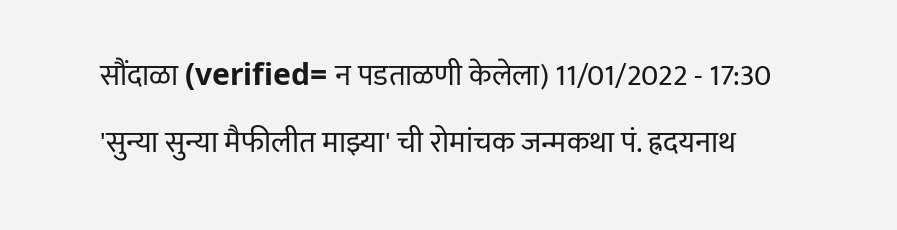सौंदाळा (verified= न पडताळणी केलेला) 11/01/2022 - 17:30
'सुन्या सुन्या मैफीलीत माझ्या' ची रोमांचक जन्मकथा पं. ह्रदयनाथ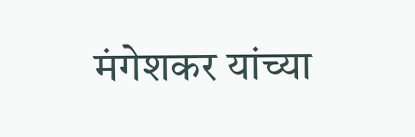मंगेशकर यांच्या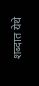शब्दात येथे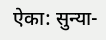ऐका: सुन्या-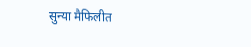सुन्या मैफिलीत